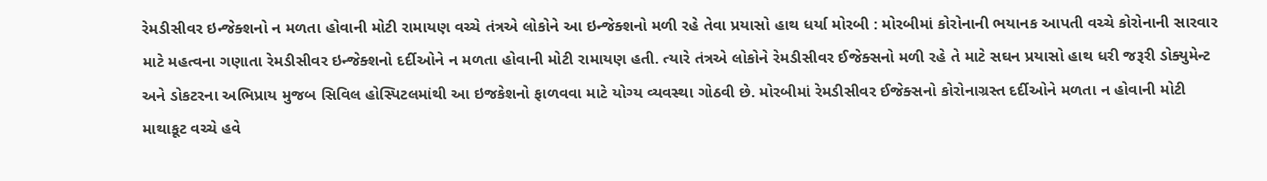રેમડીસીવર ઇન્જેક્શનો ન મળતા હોવાની મોટી રામાયણ વચ્ચે તંત્રએ લોકોને આ ઇન્જેક્શનો મળી રહે તેવા પ્રયાસો હાથ ધર્યા મોરબી : મોરબીમાં કોરોનાની ભયાનક આપતી વચ્ચે કોરોનાની સારવાર માટે મહત્વના ગણાતા રેમડીસીવર ઇન્જેક્શનો દર્દીઓને ન મળતા હોવાની મોટી રામાયણ હતી. ત્યારે તંત્રએ લોકોને રેમડીસીવર ઈજેક્સનો મળી રહે તે માટે સઘન પ્રયાસો હાથ ધરી જરૂરી ડોક્યુમેન્ટ અને ડોકટરના અભિપ્રાય મુજબ સિવિલ હોસ્પિટલમાંથી આ ઇજકેશનો ફાળવવા માટે યોગ્ય વ્યવસ્થા ગોઠવી છે. મોરબીમાં રેમડીસીવર ઈજેક્સનો કોરોનાગ્રસ્ત દર્દીઓને મળતા ન હોવાની મોટી માથાકૂટ વચ્ચે હવે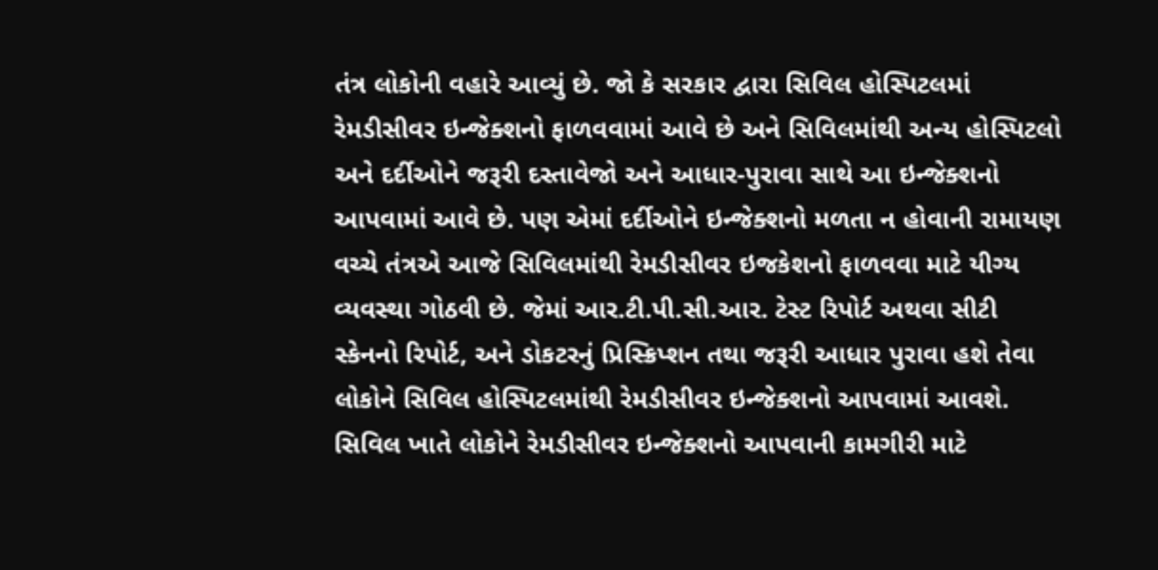તંત્ર લોકોની વહારે આવ્યું છે. જો કે સરકાર દ્વારા સિવિલ હોસ્પિટલમાં રેમડીસીવર ઇન્જેક્શનો ફાળવવામાં આવે છે અને સિવિલમાંથી અન્ય હોસ્પિટલો અને દર્દીઓને જરૂરી દસ્તાવેજો અને આધાર-પુરાવા સાથે આ ઇન્જેક્શનો આપવામાં આવે છે. પણ એમાં દર્દીઓને ઇન્જેક્શનો મળતા ન હોવાની રામાયણ વચ્ચે તંત્રએ આજે સિવિલમાંથી રેમડીસીવર ઇજકેશનો ફાળવવા માટે યીગ્ય વ્યવસ્થા ગોઠવી છે. જેમાં આર.ટી.પી.સી.આર. ટેસ્ટ રિપોર્ટ અથવા સીટી સ્કેનનો રિપોર્ટ, અને ડોકટરનું પ્રિસ્ક્રિપ્શન તથા જરૂરી આધાર પુરાવા હશે તેવા લોકોને સિવિલ હોસ્પિટલમાંથી રેમડીસીવર ઇન્જેક્શનો આપવામાં આવશે. સિવિલ ખાતે લોકોને રેમડીસીવર ઇન્જેક્શનો આપવાની કામગીરી માટે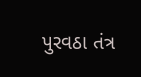પુરવઠા તંત્ર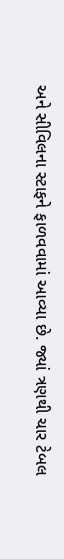અને સીવિલના સ્ટાફને ફાળવવામાં આવ્યા છે. જ્યાં ત્રણથી ચાર ટેબલ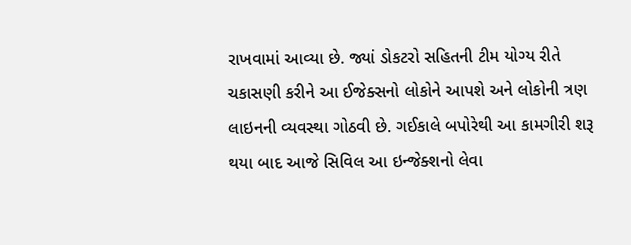રાખવામાં આવ્યા છે. જ્યાં ડોકટરો સહિતની ટીમ યોગ્ય રીતે ચકાસણી કરીને આ ઈજેક્સનો લોકોને આપશે અને લોકોની ત્રણ લાઇનની વ્યવસ્થા ગોઠવી છે. ગઈકાલે બપોરેથી આ કામગીરી શરૂ થયા બાદ આજે સિવિલ આ ઇન્જેક્શનો લેવા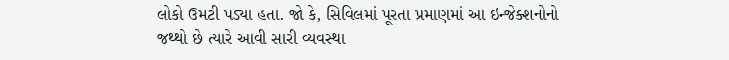લોકો ઉમટી પડ્યા હતા. જો કે, સિવિલમાં પૂરતા પ્રમાણમાં આ ઇન્જેક્શનોનો જથ્થો છે ત્યારે આવી સારી વ્યવસ્થા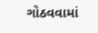ગોઠવવામાં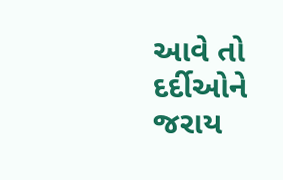આવે તો દર્દીઓને જરાય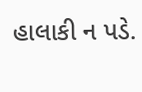હાલાકી ન પડે.